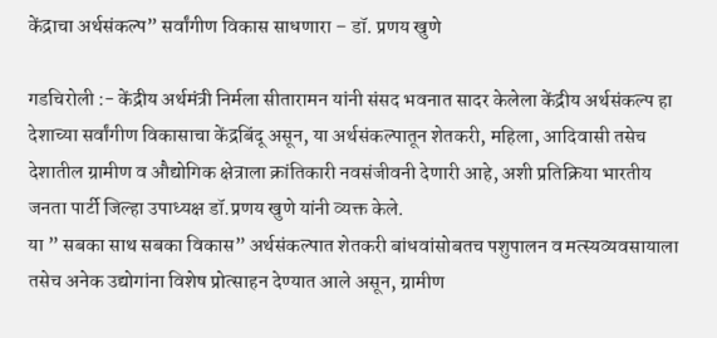केंद्राचा अर्थसंकल्प” सर्वांगीण विकास साधणारा – डॉ. प्रणय खुणे

गडचिरोली :- केंद्रीय अर्थमंत्री निर्मला सीतारामन यांनी संसद भवनात सादर केलेला केंद्रीय अर्थसंकल्प हा देशाच्या सर्वांगीण विकासाचा केंद्रबिंदू असून, या अर्थसंकल्पातून शेतकरी, महिला, आदिवासी तसेच देशातील ग्रामीण व औद्योगिक क्षेत्राला क्रांतिकारी नवसंजीवनी देणारी आहे, अशी प्रतिक्रिया भारतीय जनता पार्टी जिल्हा उपाध्यक्ष डॉ.प्रणय खुणे यांनी व्यक्त केले.
या ” सबका साथ सबका विकास” अर्थसंकल्पात शेतकरी बांधवांसोबतच पशुपालन व मत्स्यव्यवसायाला तसेच अनेक उद्योगांना विशेष प्रोत्साहन देण्यात आले असून, ग्रामीण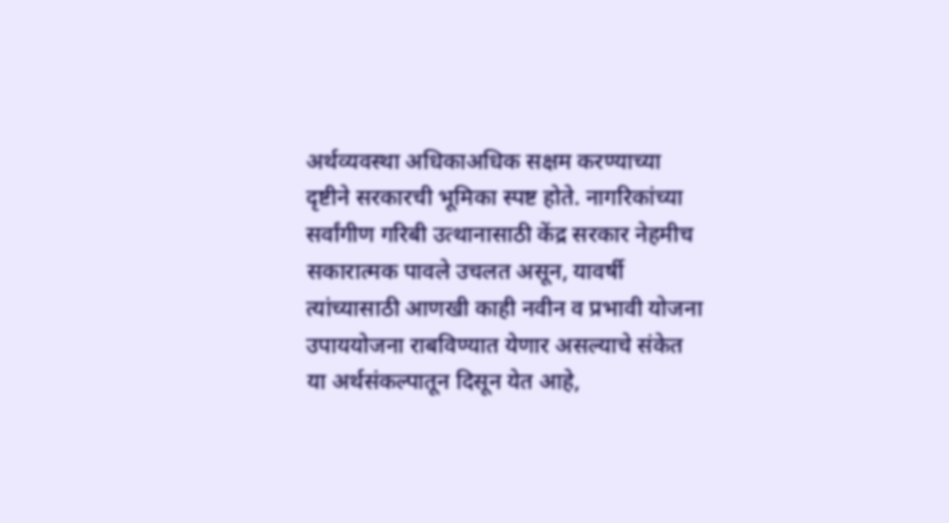अर्थव्यवस्था अधिकाअधिक सक्षम करण्याच्या दृष्टीने सरकारची भूमिका स्पष्ट होते. नागरिकांच्या सर्वांगीण गरिबी उत्थानासाठी केंद्र सरकार नेहमीच सकारात्मक पावले उचलत असून, यावर्षी त्यांच्यासाठी आणखी काही नवीन व प्रभावी योजना उपाययोजना राबविण्यात येणार असल्याचे संकेत या अर्थसंकल्पातून दिसून येत आहे,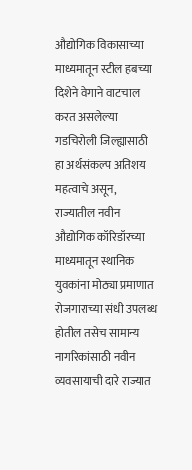औद्योगिक विकासाच्या माध्यमातून स्टील हबच्या दिशेने वेगाने वाटचाल करत असलेल्या गडचिरोली जिल्ह्यासाठी हा अर्थसंकल्प अतिशय महत्वाचे असून, राज्यातील नवीन औद्योगिक कॉरिडॉरच्या माध्यमातून स्थानिक युवकांना मोठ्या प्रमाणात रोजगाराच्या संधी उपलब्ध होतील तसेच सामान्य नागरिकांसाठी नवीन व्यवसायाची दारे राज्यात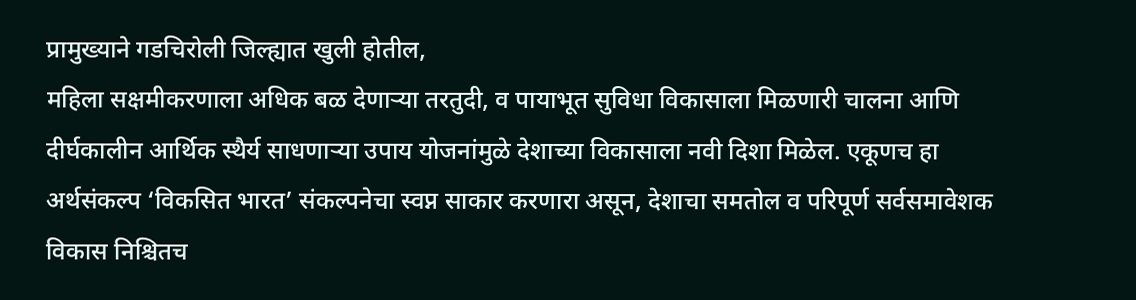प्रामुख्याने गडचिरोली जिल्ह्यात खुली होतील,
महिला सक्षमीकरणाला अधिक बळ देणाऱ्या तरतुदी, व पायाभूत सुविधा विकासाला मिळणारी चालना आणि दीर्घकालीन आर्थिक स्थैर्य साधणाऱ्या उपाय योजनांमुळे देशाच्या विकासाला नवी दिशा मिळेल. एकूणच हा अर्थसंकल्प ‘विकसित भारत’ संकल्पनेचा स्वप्न साकार करणारा असून, देशाचा समतोल व परिपूर्ण सर्वसमावेशक विकास निश्चितच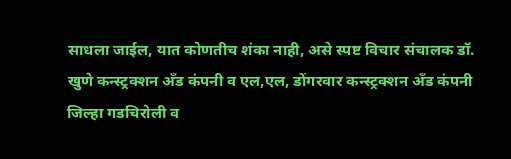साधला जाईल, यात कोणतीच शंका नाही, असे स्पष्ट विचार संचालक डॉ. खुणे कन्स्ट्रक्शन अँड कंपनी व एल,एल, डोंगरवार कन्स्ट्रक्शन अँड कंपनी जिल्हा गडचिरोली व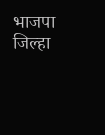भाजपा जिल्हा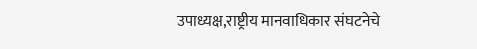उपाध्यक्ष,राष्ट्रीय मानवाधिकार संघटनेचे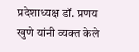प्रदेशाध्यक्ष डॉ. प्रणय खुणे यांनी व्यक्त केले